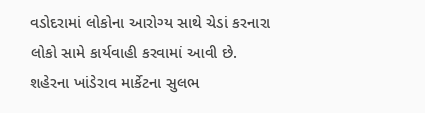વડોદરામાં લોકોના આરોગ્ય સાથે ચેડાં કરનારા લોકો સામે કાર્યવાહી કરવામાં આવી છે. શહેરના ખાંડેરાવ માર્કેટના સુલભ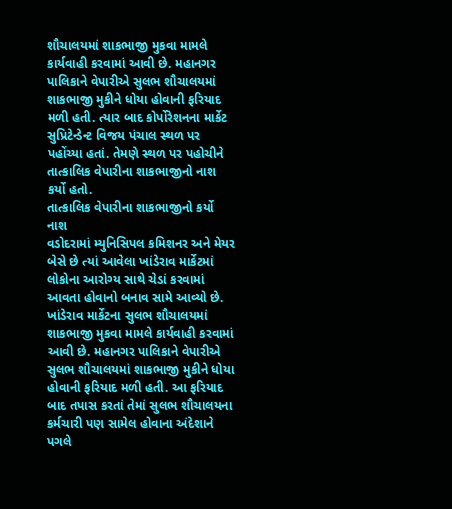શૌચાલયમાં શાકભાજી મુકવા મામલે કાર્યવાહી કરવામાં આવી છે. મહાનગર પાલિકાને વેપારીએ સુલભ શૌચાલયમાં શાકભાજી મુકીને ધોયા હોવાની ફરિયાદ મળી હતી. ત્યાર બાદ કોર્પોરેશનના માર્કેટ સુપ્રિટેન્ડેન્ટ વિજય પંચાલ સ્થળ પર પહોંચ્યા હતાં. તેમણે સ્થળ પર પહોચીને તાત્કાલિક વેપારીના શાકભાજીનો નાશ કર્યો હતો.
તાત્કાલિક વેપારીના શાકભાજીનો કર્યો નાશ
વડોદરામાં મ્યુનિસિપલ કમિશનર અને મેયર બેસે છે ત્યાં આવેલા ખાંડેરાવ માર્કેટમાં લોકોના આરોગ્ય સાથે ચેડાં કરવામાં આવતા હોવાનો બનાવ સામે આવ્યો છે. ખાંડેરાવ માર્કેટના સુલભ શૌચાલયમાં શાકભાજી મુકવા મામલે કાર્યવાહી કરવામાં આવી છે. મહાનગર પાલિકાને વેપારીએ સુલભ શૌચાલયમાં શાકભાજી મુકીને ધોયા હોવાની ફરિયાદ મળી હતી. આ ફરિયાદ બાદ તપાસ કરતાં તેમાં સુલભ શૌચાલયના કર્મચારી પણ સામેલ હોવાના અંદેશાને પગલે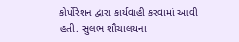કોર્પોરેશન દ્વારા કાર્યવાહી કરવામાં આવી હતી. સુલભ શૌચાલયના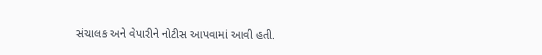સંચાલક અને વેપારીને નોટીસ આપવામાં આવી હતી.